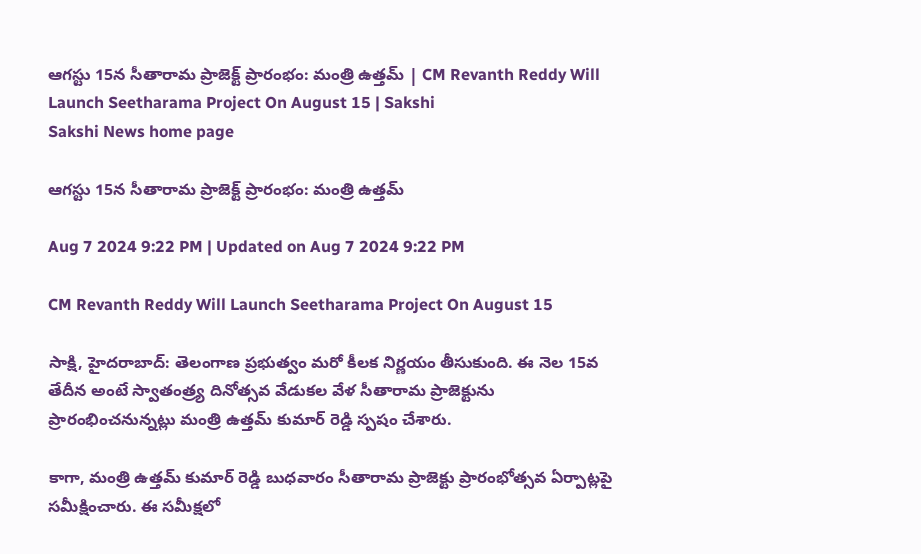ఆగస్టు 15న సీతారామ ప్రాజెక్ట్‌ ప్రారంభం: మంత్రి ఉత్తమ్‌ | CM Revanth Reddy Will Launch Seetharama Project On August 15 | Sakshi
Sakshi News home page

ఆగస్టు 15న సీతారామ ప్రాజెక్ట్‌ ప్రారంభం: మంత్రి ఉత్తమ్‌

Aug 7 2024 9:22 PM | Updated on Aug 7 2024 9:22 PM

CM Revanth Reddy Will Launch Seetharama Project On August 15

సాక్షి, హైదరాబాద్‌: తెలంగాణ ప్రభుత్వం మరో కీలక నిర్ణయం తీసుకుంది. ఈ నెల 15వ తేదీన అంటే స్వాతంత్ర్య దినోత్సవ వేడుకల వేళ సీతారామ ప్రాజెక్టును ప్రారంభించనున్నట్లు మంత్రి ఉత్తమ్‌ కుమార్‌ రెడ్డి స్పషం చేశారు.

కాగా, మంత్రి ఉత్తమ్‌ కుమార్‌ రెడ్డి బుధవారం సీతారామ ప్రాజెక్టు ప్రారంభోత్సవ ఏర్పాట్లపై సమీక్షించారు. ఈ సమీక్షలో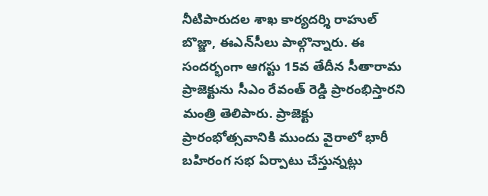నీటిపారుదల శాఖ కార్యదర్శి రాహుల్‌ బొజ్జా, ఈఎన్‌సీలు పాల్గొన్నారు. ఈ సందర్భంగా ఆగస్టు 15వ తేదీన సీతారామ ప్రాజెక్టును సీఎం రేవంత్‌ రెడ్డి ప్రారంభిస్తారని మంత్రి తెలిపారు. ప్రాజెక్టు ప్రారంభోత్సవానికి ముందు వైరాలో భారీ బహిరంగ సభ ఏర్పాటు చేస్తున్నట్లు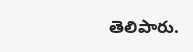తెలిపారు.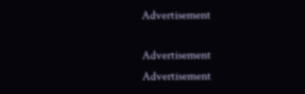Advertisement

Advertisement
Advertisement